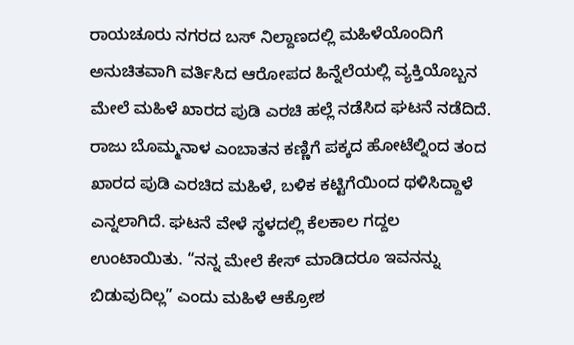ರಾಯಚೂರು ನಗರದ ಬಸ್ ನಿಲ್ದಾಣದಲ್ಲಿ ಮಹಿಳೆಯೊಂದಿಗೆ ಅನುಚಿತವಾಗಿ ವರ್ತಿಸಿದ ಆರೋಪದ ಹಿನ್ನೆಲೆಯಲ್ಲಿ ವ್ಯಕ್ತಿಯೊಬ್ಬನ ಮೇಲೆ ಮಹಿಳೆ ಖಾರದ ಪುಡಿ ಎರಚಿ ಹಲ್ಲೆ ನಡೆಸಿದ ಘಟನೆ ನಡೆದಿದೆ. ರಾಜು ಬೊಮ್ಮನಾಳ ಎಂಬಾತನ ಕಣ್ಣಿಗೆ ಪಕ್ಕದ ಹೋಟೆಲ್ನಿಂದ ತಂದ ಖಾರದ ಪುಡಿ ಎರಚಿದ ಮಹಿಳೆ, ಬಳಿಕ ಕಟ್ಟಿಗೆಯಿಂದ ಥಳಿಸಿದ್ದಾಳೆ ಎನ್ನಲಾಗಿದೆ. ಘಟನೆ ವೇಳೆ ಸ್ಥಳದಲ್ಲಿ ಕೆಲಕಾಲ ಗದ್ದಲ ಉಂಟಾಯಿತು. “ನನ್ನ ಮೇಲೆ ಕೇಸ್ ಮಾಡಿದರೂ ಇವನನ್ನು ಬಿಡುವುದಿಲ್ಲ” ಎಂದು ಮಹಿಳೆ ಆಕ್ರೋಶ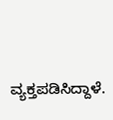ವ್ಯಕ್ತಪಡಿಸಿದ್ದಾಳೆ.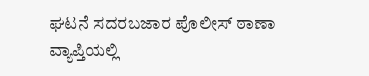ಘಟನೆ ಸದರಬಜಾರ ಪೊಲೀಸ್ ಠಾಣಾ ವ್ಯಾಪ್ತಿಯಲ್ಲಿ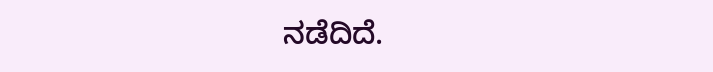ನಡೆದಿದೆ.